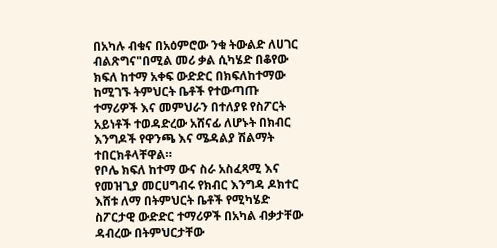በአካሉ ብቁና በአዕምሮው ንቁ ትውልድ ለሀገር ብልጽግና"በሚል መሪ ቃል ሲካሄድ በቆየው ክፍለ ከተማ አቀፍ ውድድር በክፍለከተማው ከሚገኙ ትምህርት ቤቶች የተውጣጡ ተማሪዎች እና መምህራን በተለያዩ የስፖርት አይነቶች ተወዳድረው አሸናፊ ለሆኑት በክብር እንግዶች የዋንጫ እና ሜዳልያ ሽልማት ተበርክቶላቸዋል።
የቦሌ ክፍለ ከተማ ውና ስራ አስፈጻሚ እና የመዝጊያ መርሀግብሩ የክብር እንግዳ ዶክተር እሸቱ ለማ በትምህርት ቤቶች የሚካሄድ ስፖርታዊ ውድድር ተማሪዎች በአካል ብቃታቸው ዳብረው በትምህርታቸው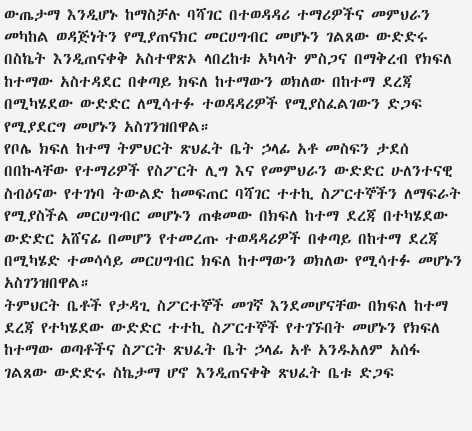ውጤታማ እንዲሆኑ ከማስቻሉ ባሻገር በተወዳዳሪ ተማሪዎችና መምህራን መካከል ወዳጅነትን የሚያጠናክር መርሀግብር መሆኑን ገልጸው ውድድሩ በስኬት እንዲጠናቀቅ አስተዋጽኦ ላበረከቱ አካላት ምስጋና በማቅረብ የክፍለ ከተማው አስተዳደር በቀጣይ ክፍለ ከተማውን ወክለው በከተማ ደረጃ በሚካሄደው ውድድር ለሚሳተፉ ተወዳዳሪዎች የሚያስፈልገውን ድጋፍ የሚያደርግ መሆኑን አስገንዝበዋል።
የቦሌ ክፍለ ከተማ ትምህርት ጽህፈት ቤት ኃላፊ አቶ መስፍን ታደሰ በበኩላቸው የተማሪዎች የስፖርት ሊግ እና የመምህራን ውድድር ሁለንተናዊ ስብዕናው የተገነባ ትውልድ ከመፍጠር ባሻገር ተተኪ ስፖርተኞችን ለማፍራት የሚያስችል መርሀግብር መሆኑን ጠቁመው በክፍለ ከተማ ደረጃ በተካሄደው ውድድር አሸናፊ በመሆን የተመረጡ ተወዳዳሪዎች በቀጣይ በከተማ ደረጃ በሚካሄድ ተመሳሳይ መርሀግብር ክፍለ ከተማውን ወክለው የሚሳተፉ መሆኑን አስገንዝበዋል።
ትምህርት ቤቶች የታዳጊ ስፖርተኞች መገኛ እንደመሆናቸው በክፍለ ከተማ ደረጃ የተካሄደው ውድድር ተተኪ ስፖርተኞች የተገኙበት መሆኑን የክፍለ ከተማው ወጣቶችና ስፖርት ጽህፈት ቤት ኃላፊ አቶ አንዱአለም አሰፋ ገልጸው ውድድሩ ስኬታማ ሆኖ እንዲጠናቀቅ ጽህፈት ቤቱ ድጋፍ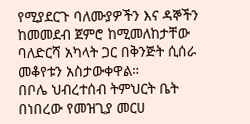የሚያደርጉ ባለሙያዎችን እና ዳኞችን ከመመደብ ጀምሮ ከሚመለከታቸው ባለድርሻ አካላት ጋር በቅንጅት ሲሰራ መቆየቱን አስታውቀዋል።
በቦሌ ህብረተሰብ ትምህርት ቤት በነበረው የመዝጊያ መርሀ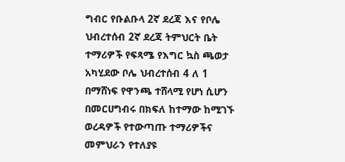ግብር የቡልቡላ 2ኛ ደረጃ እና የቦሌ ህብረተሰብ 2ኛ ደረጃ ትምህርት ቤት ተማሪዎች የፍጻሜ የእግር ኳስ ጫወታ አካሂደው ቦሌ ህብረተሰብ 4 ለ 1 በማሸነፍ የዋንጫ ተሸላሚ የሆነ ሲሆን በመርሀግብሩ በክፍለ ከተማው ከሚገኙ ወረዳዎች የተውጣጡ ተማሪዎችና መምህራን የተለያዩ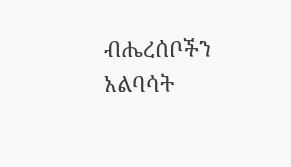ብሔረሰቦችን አልባሳት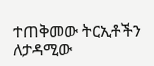ተጠቅመው ትርኢቶችን ለታዳሚው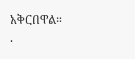አቅርበዋል።
.